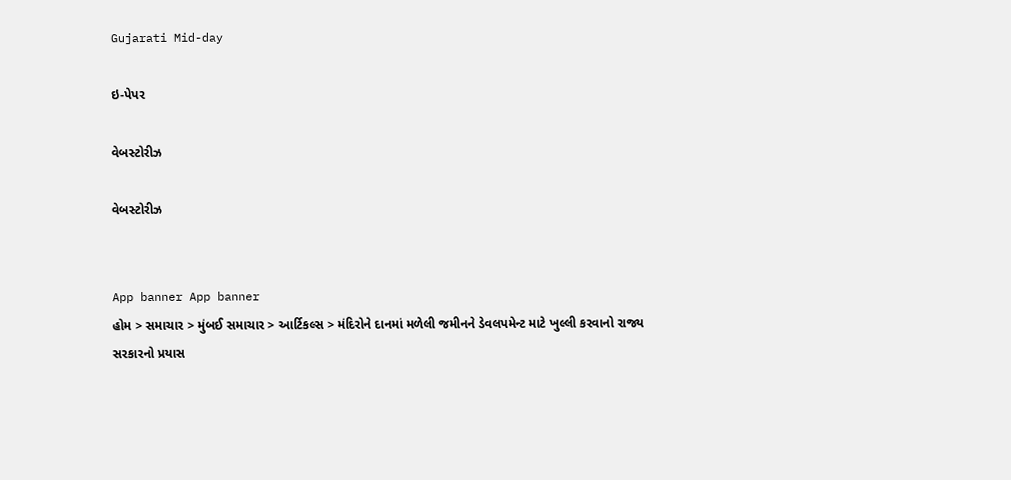Gujarati Mid-day

ઇ-પેપર

વેબસ્ટોરીઝ

વેબસ્ટોરીઝ


App banner App banner
હોમ > સમાચાર > મુંબઈ સમાચાર > આર્ટિકલ્સ > મંદિરોને દાનમાં મળેલી જમીનને ડેવલપમેન્ટ માટે ખુલ્લી કરવાનો રાજ્ય સરકારનો પ્રયાસ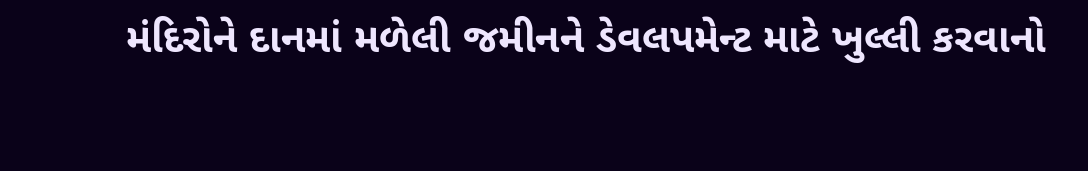મંદિરોને દાનમાં મળેલી જમીનને ડેવલપમેન્ટ માટે ખુલ્લી કરવાનો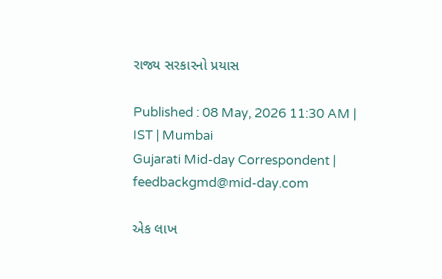રાજ્ય સરકારનો પ્રયાસ

Published : 08 May, 2026 11:30 AM | IST | Mumbai
Gujarati Mid-day Correspondent | feedbackgmd@mid-day.com

એક લાખ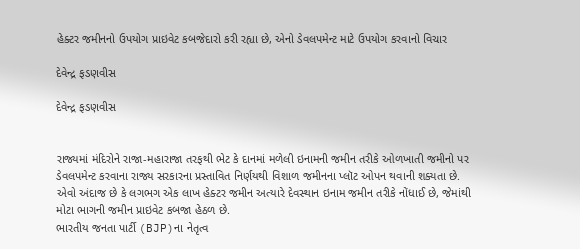હેક્ટર જમીનનો ઉપયોગ પ્રાઇવેટ કબજેદારો કરી રહ્યા છે, એનો ડેવલપમેન્ટ માટે ઉપયોગ કરવાનો વિચાર

દેવેન્દ્ર ફડણવીસ

દેવેન્દ્ર ફડણવીસ


રાજ્યમાં મંદિરોને રાજા-મહારાજા તરફથી ભેટ કે દાનમાં મળેલી ઇનામની જમીન તરીકે ઓળખાતી જમીનો પર ડેવલપમેન્ટ કરવાના રાજ્ય સરકારના પ્રસ્તાવિત નિર્ણયથી વિશાળ જમીનના પ્લૉટ ઓપન થવાની શક્યતા છે. એવો અંદાજ છે કે લગભગ એક લાખ હેક્ટર જમીન અત્યારે દેવસ્થાન ઇનામ જમીન તરીકે નોંધાઈ છે, જેમાંથી મોટા ભાગની જમીન પ્રાઇવેટ કબજા હેઠળ છે.
ભારતીય જનતા પાર્ટી (BJP)ના નેતૃત્વ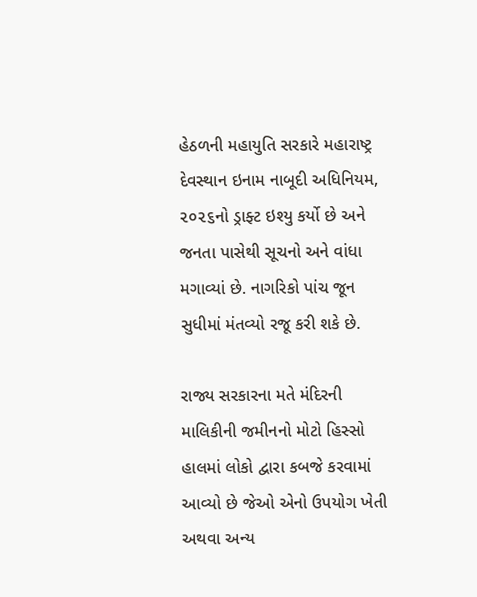હેઠળની મહાયુતિ સરકારે મહારાષ્ટ્ર દેવસ્થાન ઇનામ નાબૂદી અધિનિયમ, ૨૦૨૬નો ડ્રાફ્ટ ઇશ્યુ કર્યો છે અને જનતા પાસેથી સૂચનો અને વાંધા મગાવ્યાં છે. નાગરિકો પાંચ જૂન સુધીમાં મંતવ્યો રજૂ કરી શકે છે.

રાજ્ય સરકારના મતે મંદિરની માલિકીની જમીનનો મોટો હિસ્સો હાલમાં લોકો દ્વારા કબજે કરવામાં આવ્યો છે જેઓ એનો ઉપયોગ ખેતી અથવા અન્ય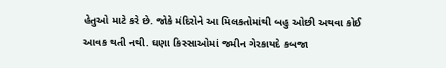હેતુઓ માટે કરે છે. જોકે મંદિરોને આ મિલકતોમાંથી બહુ ઓછી અથવા કોઈ આવક થતી નથી. ઘણા કિસ્સાઓમાં જમીન ગેરકાયદે કબજા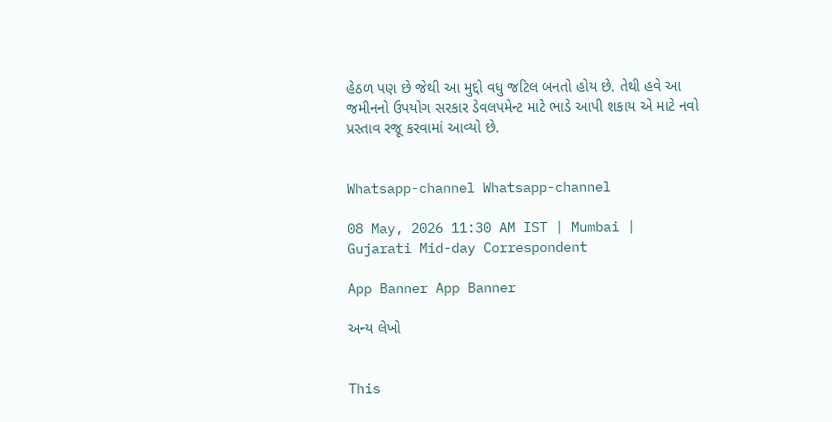હેઠળ પણ છે જેથી આ મુદ્દો વધુ જટિલ બનતો હોય છે. તેથી હવે આ જમીનનો ઉપયોગ સરકાર ડેવલપમેન્ટ માટે ભાડે આપી શકાય એ માટે નવો પ્રસ્તાવ રજૂ કરવામાં આવ્યો છે.


Whatsapp-channel Whatsapp-channel

08 May, 2026 11:30 AM IST | Mumbai | Gujarati Mid-day Correspondent

App Banner App Banner

અન્ય લેખો


This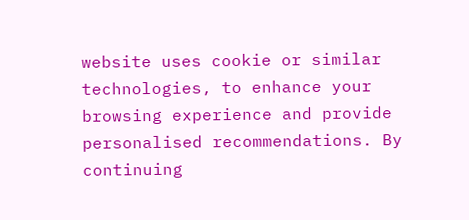website uses cookie or similar technologies, to enhance your browsing experience and provide personalised recommendations. By continuing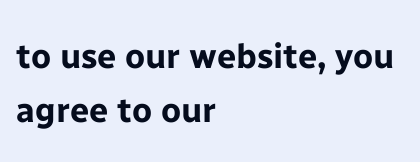to use our website, you agree to our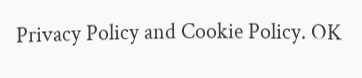Privacy Policy and Cookie Policy. OK